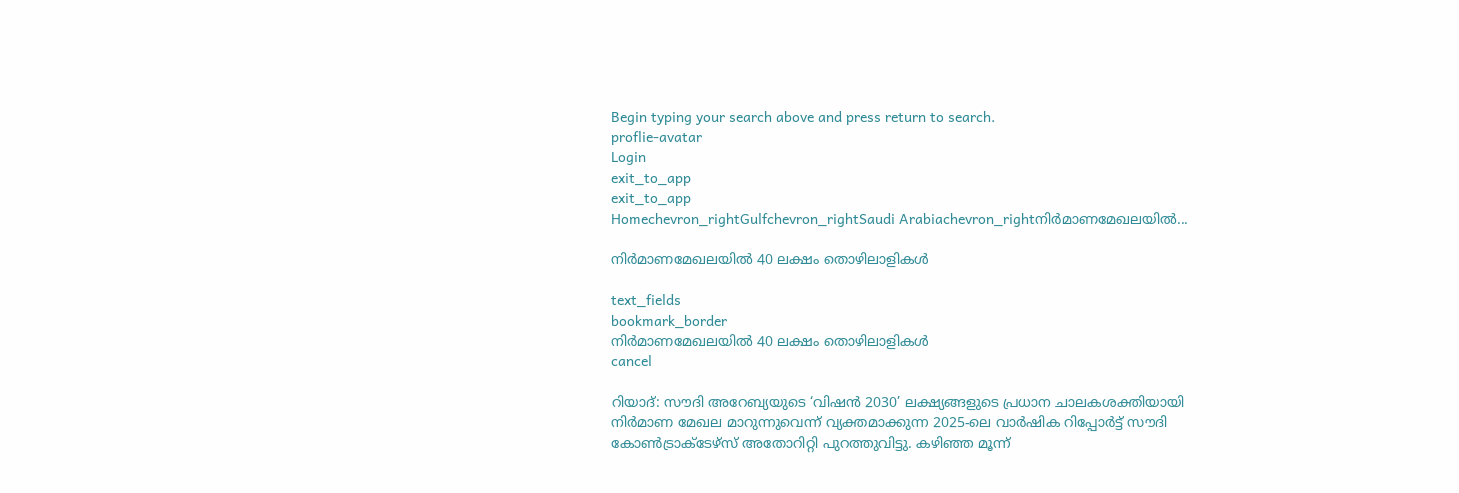Begin typing your search above and press return to search.
proflie-avatar
Login
exit_to_app
exit_to_app
Homechevron_rightGulfchevron_rightSaudi Arabiachevron_rightനിർമാണമേഖലയിൽ...

നിർമാണമേഖലയിൽ 40 ലക്ഷം തൊഴിലാളികൾ

text_fields
bookmark_border
നിർമാണമേഖലയിൽ 40 ലക്ഷം തൊഴിലാളികൾ
cancel

റിയാദ്: സൗദി അറേബ്യയുടെ ‘വിഷൻ 2030’ ലക്ഷ്യങ്ങളുടെ പ്രധാന ചാലകശക്തിയായി നിർമാണ മേഖല മാറുന്നുവെന്ന് വ്യക്തമാക്കുന്ന 2025-ലെ വാർഷിക റിപ്പോർട്ട് സൗദി കോൺട്രാക്ടേഴ്സ് അതോറിറ്റി പുറത്തുവിട്ടു. കഴിഞ്ഞ മൂന്ന്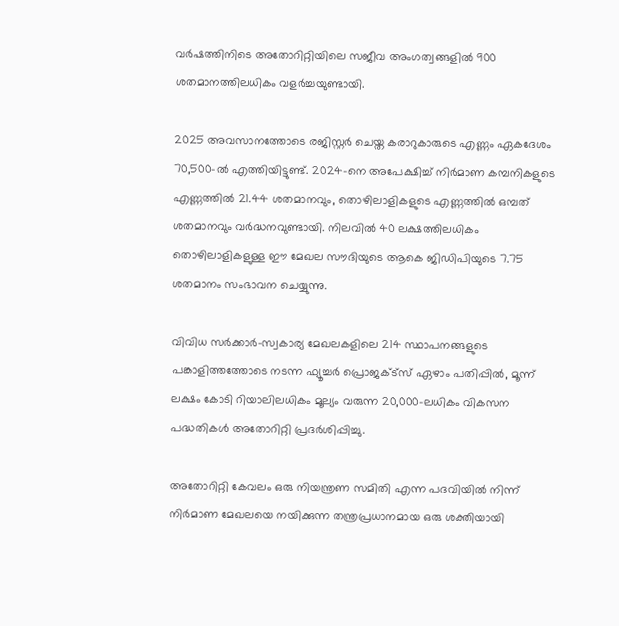വർഷത്തിനിടെ അതോറിറ്റിയിലെ സജീവ അംഗത്വങ്ങളിൽ 900 ശതമാനത്തിലധികം വളർച്ചയുണ്ടായി.

2025 അവസാനത്തോടെ രജിസ്റ്റർ ചെയ്ത കരാറുകാരുടെ എണ്ണം ഏകദേശം 70,500-ൽ എത്തിയിട്ടുണ്ട്. 2024-നെ അപേക്ഷിച്ച് നിർമാണ കമ്പനികളുടെ എണ്ണത്തിൽ 21.44 ശതമാനവും, തൊഴിലാളികളുടെ എണ്ണത്തിൽ ഒമ്പത് ശതമാനവും വർദ്ധനവുണ്ടായി. നിലവിൽ 40 ലക്ഷത്തിലധികം തൊഴിലാളികളുള്ള ഈ മേഖല സൗദിയുടെ ആകെ ജിഡിപിയുടെ 7.75 ശതമാനം സംഭാവന ചെയ്യുന്നു.

വിവിധ സർക്കാർ-സ്വകാര്യ മേഖലകളിലെ 214 സ്ഥാപനങ്ങളുടെ പങ്കാളിത്തത്തോടെ നടന്ന ഫ്യൂച്ചർ പ്രൊജക്ട്സ് ഏഴാം പതിപ്പിൽ, മൂന്ന് ലക്ഷം കോടി റിയാലിലധികം മൂല്യം വരുന്ന 20,000-ലധികം വികസന പദ്ധതികൾ അതോറിറ്റി പ്രദർശിപ്പിച്ചു.

അതോറിറ്റി കേവലം ഒരു നിയന്ത്രണ സമിതി എന്ന പദവിയിൽ നിന്ന് നിർമാണ മേഖലയെ നയിക്കുന്ന തന്ത്രപ്രധാനമായ ഒരു ശക്തിയായി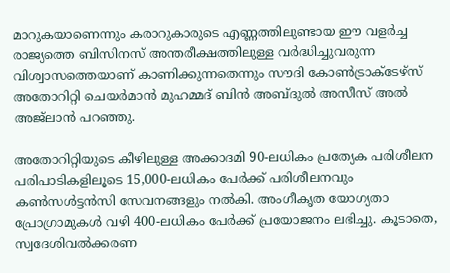മാറുകയാണെന്നും കരാറുകാരുടെ എണ്ണത്തിലുണ്ടായ ഈ വളർച്ച രാജ്യത്തെ ബിസിനസ് അന്തരീക്ഷത്തിലുള്ള വർദ്ധിച്ചുവരുന്ന വിശ്വാസത്തെയാണ് കാണിക്കുന്നതെന്നും സൗദി കോൺട്രാക്ടേഴ്സ് അതോറിറ്റി ചെയർമാൻ മുഹമ്മദ് ബിൻ അബ്ദുൽ അസീസ് അൽ അജ്ലാൻ പറഞ്ഞു.

അതോറിറ്റിയുടെ കീഴിലുള്ള അക്കാദമി 90-ലധികം പ്രത്യേക പരിശീലന പരിപാടികളിലൂടെ 15,000-ലധികം പേർക്ക് പരിശീലനവും കൺസൾട്ടൻസി സേവനങ്ങളും നൽകി. അംഗീകൃത യോഗ്യതാ പ്രോഗ്രാമുകൾ വഴി 400-ലധികം പേർക്ക് പ്രയോജനം ലഭിച്ചു. കൂടാതെ, സ്വദേശിവൽക്കരണ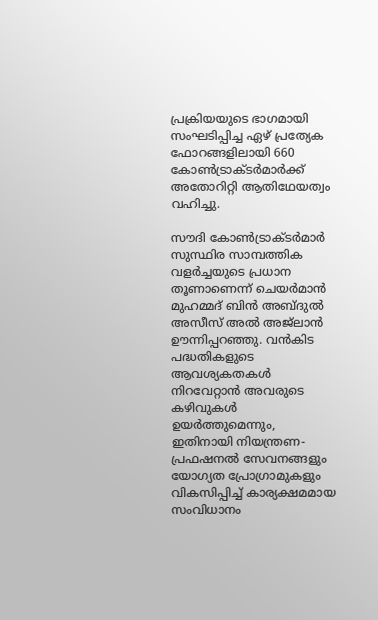പ്രക്രിയയുടെ ഭാഗമായി സംഘടിപ്പിച്ച ഏഴ് പ്രത്യേക ഫോറങ്ങളിലായി 660 കോൺട്രാക്ടർമാർക്ക് അതോറിറ്റി ആതിഥേയത്വം വഹിച്ചു.

സൗദി കോൺട്രാക്ടർമാർ സുസ്ഥിര സാമ്പത്തിക വളർച്ചയുടെ പ്രധാന തൂണാണെന്ന് ചെയർമാൻ മുഹമ്മദ് ബിൻ അബ്ദുൽ അസീസ് അൽ അജ്ലാൻ ഊന്നിപ്പറഞ്ഞു. വൻകിട പദ്ധതികളുടെ ആവശ്യകതകൾ നിറവേറ്റാൻ അവരുടെ കഴിവുകൾ ഉയർത്തുമെന്നും, ഇതിനായി നിയന്ത്രണ-പ്രഫഷനൽ സേവനങ്ങളും യോഗ്യത പ്രോഗ്രാമുകളും വികസിപ്പിച്ച് കാര്യക്ഷമമായ സംവിധാനം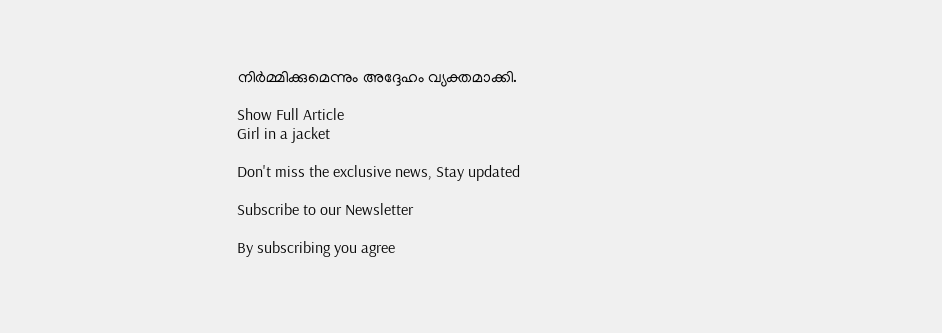നിർമ്മിക്കുമെന്നും അദ്ദേഹം വ്യക്തമാക്കി.

Show Full Article
Girl in a jacket

Don't miss the exclusive news, Stay updated

Subscribe to our Newsletter

By subscribing you agree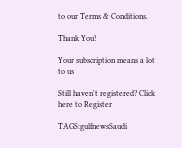to our Terms & Conditions.

Thank You!

Your subscription means a lot to us

Still haven't registered? Click here to Register

TAGS:gulfnewsSaudi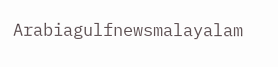Arabiagulfnewsmalayalam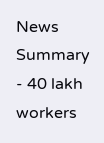News Summary - 40 lakh workers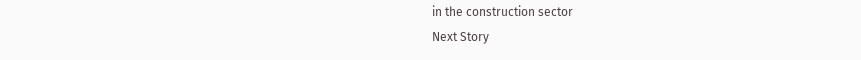in the construction sector
Next Story